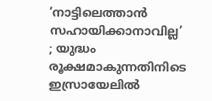‘നാട്ടിലെത്താൻ സഹായിക്കാനാവില്ല’ ; യുദ്ധം രൂക്ഷമാകുന്നതിനിടെ ഇസ്രായേലിൽ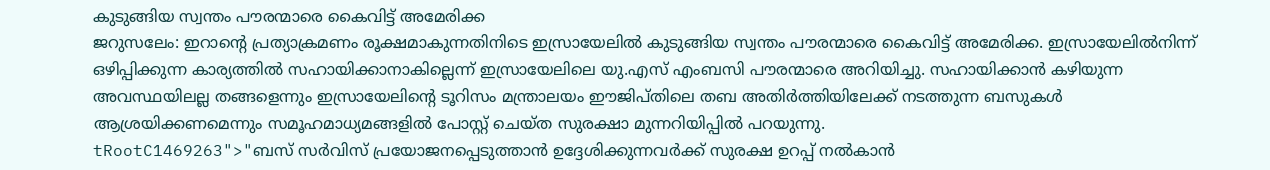കുടുങ്ങിയ സ്വന്തം പൗരന്മാരെ കൈവിട്ട് അമേരിക്ക
ജറുസലേം: ഇറാന്റെ പ്രത്യാക്രമണം രൂക്ഷമാകുന്നതിനിടെ ഇസ്രായേലിൽ കുടുങ്ങിയ സ്വന്തം പൗരന്മാരെ കൈവിട്ട് അമേരിക്ക. ഇസ്രായേലിൽനിന്ന് ഒഴിപ്പിക്കുന്ന കാര്യത്തിൽ സഹായിക്കാനാകില്ലെന്ന് ഇസ്രായേലിലെ യു.എസ് എംബസി പൗരന്മാരെ അറിയിച്ചു. സഹായിക്കാൻ കഴിയുന്ന അവസ്ഥയിലല്ല തങ്ങളെന്നും ഇസ്രായേലിന്റെ ടൂറിസം മന്ത്രാലയം ഈജിപ്തിലെ തബ അതിർത്തിയിലേക്ക് നടത്തുന്ന ബസുകൾ ആശ്രയിക്കണമെന്നും സമൂഹമാധ്യമങ്ങളിൽ പോസ്റ്റ് ചെയ്ത സുരക്ഷാ മുന്നറിയിപ്പിൽ പറയുന്നു.
tRootC1469263">"ബസ് സർവിസ് പ്രയോജനപ്പെടുത്താൻ ഉദ്ദേശിക്കുന്നവർക്ക് സുരക്ഷ ഉറപ്പ് നൽകാൻ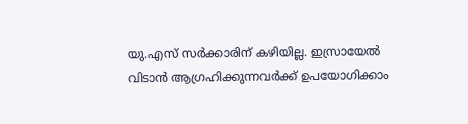യു.എസ് സർക്കാരിന് കഴിയില്ല. ഇസ്രായേൽ വിടാൻ ആഗ്രഹിക്കുന്നവർക്ക് ഉപയോഗിക്കാം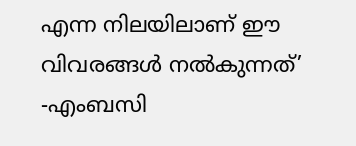എന്ന നിലയിലാണ് ഈ വിവരങ്ങൾ നൽകുന്നത്’ -എംബസി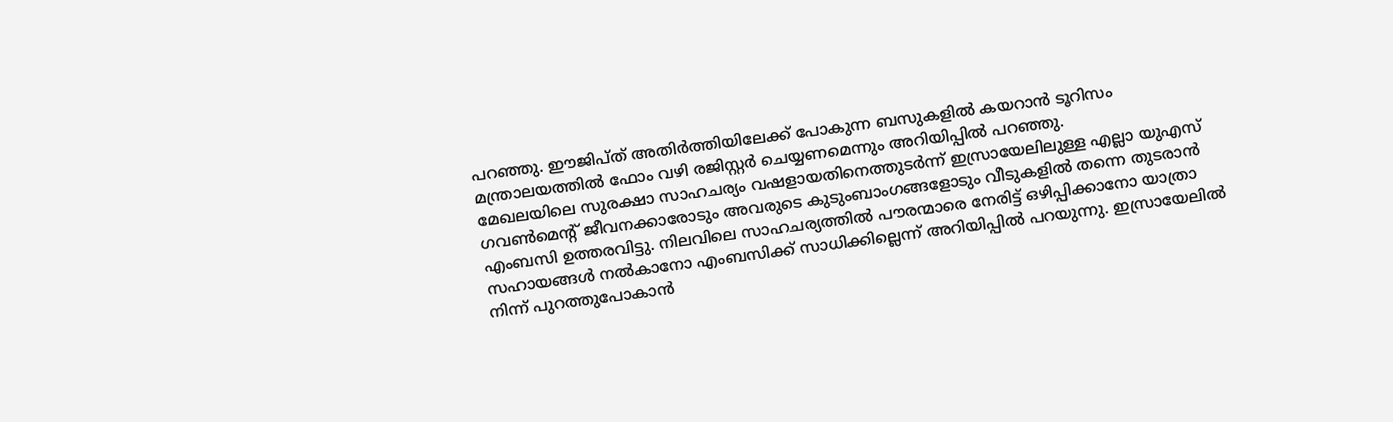പറഞ്ഞു. ഈജിപ്ത് അതിർത്തിയിലേക്ക് പോകുന്ന ബസുകളിൽ കയറാൻ ടൂറിസം മന്ത്രാലയത്തിൽ ഫോം വഴി രജിസ്റ്റർ ചെയ്യണമെന്നും അറിയിപ്പിൽ പറഞ്ഞു.
മേഖലയിലെ സുരക്ഷാ സാഹചര്യം വഷളായതിനെത്തുടർന്ന് ഇസ്രായേലിലുള്ള എല്ലാ യുഎസ് ഗവൺമെന്റ് ജീവനക്കാരോടും അവരുടെ കുടുംബാംഗങ്ങളോടും വീടുകളിൽ തന്നെ തുടരാൻ എംബസി ഉത്തരവിട്ടു. നിലവിലെ സാഹചര്യത്തിൽ പൗരന്മാരെ നേരിട്ട് ഒഴിപ്പിക്കാനോ യാത്രാ സഹായങ്ങൾ നൽകാനോ എംബസിക്ക് സാധിക്കില്ലെന്ന് അറിയിപ്പിൽ പറയുന്നു. ഇസ്രായേലിൽ നിന്ന് പുറത്തുപോകാൻ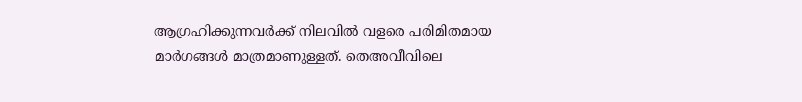ആഗ്രഹിക്കുന്നവർക്ക് നിലവിൽ വളരെ പരിമിതമായ മാർഗങ്ങൾ മാത്രമാണുള്ളത്. തെഅവീവിലെ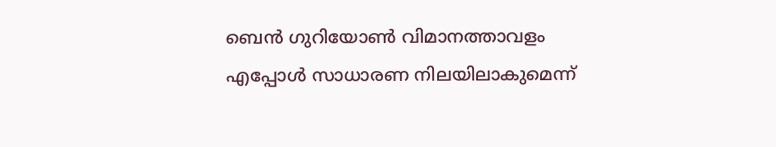ബെൻ ഗുറിയോൺ വിമാനത്താവളം എപ്പോൾ സാധാരണ നിലയിലാകുമെന്ന്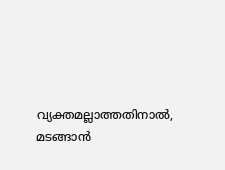വ്യക്തമല്ലാത്തതിനാൽ, മടങ്ങാൻ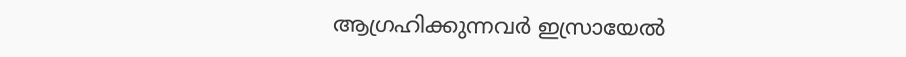ആഗ്രഹിക്കുന്നവർ ഇസ്രായേൽ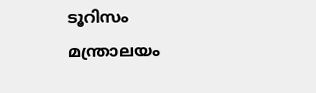ടൂറിസം മന്ത്രാലയം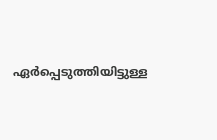ഏർപ്പെടുത്തിയിട്ടുള്ള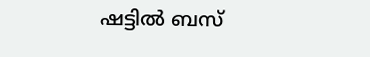ഷട്ടിൽ ബസ്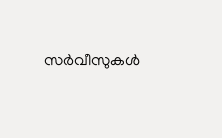സർവീസുകൾ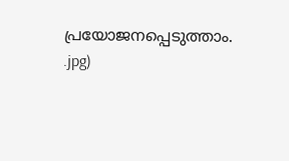പ്രയോജനപ്പെടുത്താം.
.jpg)